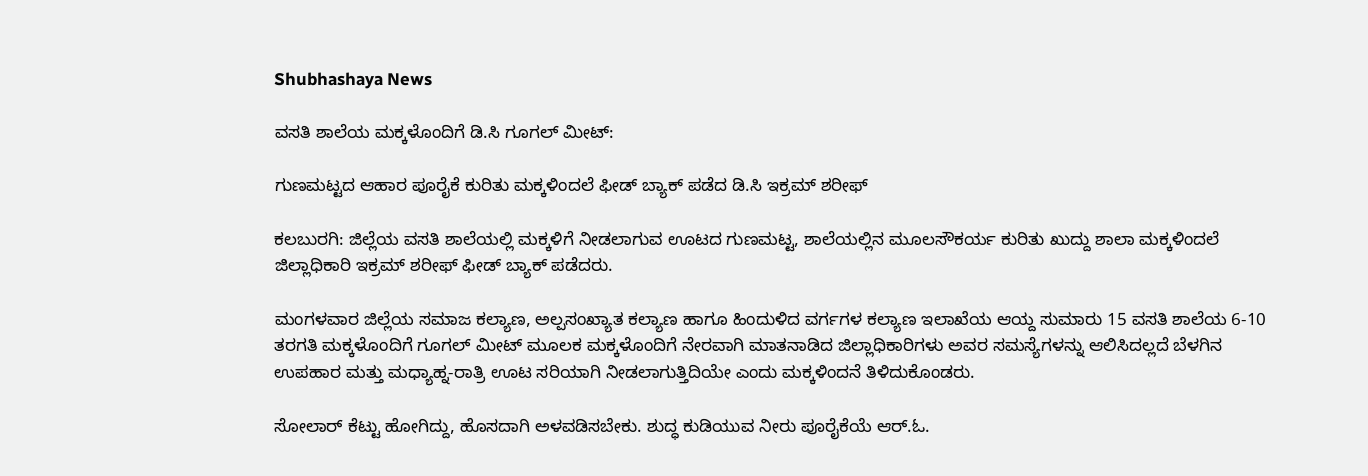Shubhashaya News

ವಸತಿ ಶಾಲೆಯ ಮಕ್ಕಳೊಂದಿಗೆ ಡಿ.ಸಿ ಗೂಗಲ್‌ ಮೀಟ್:

ಗುಣಮಟ್ಟದ ಆಹಾರ ಪೂರೈಕೆ ಕುರಿತು ಮಕ್ಕಳಿಂದಲೆ ಫೀಡ್ ಬ್ಯಾಕ್ ಪಡೆದ ಡಿ.ಸಿ ಇಕ್ರಮ್ ಶರೀಫ್

ಕಲಬುರಗಿ: ಜಿಲ್ಲೆಯ ವಸತಿ ಶಾಲೆಯಲ್ಲಿ ಮಕ್ಕಳಿಗೆ ನೀಡಲಾಗುವ ಊಟದ ಗುಣಮಟ್ಟ, ಶಾಲೆಯಲ್ಲಿನ ಮೂಲಸೌಕರ್ಯ ಕುರಿತು ಖುದ್ದು ಶಾಲಾ ಮಕ್ಕಳಿಂದಲೆ ಜಿಲ್ಲಾಧಿಕಾರಿ ಇಕ್ರಮ್ ಶರೀಫ್ ಫೀಡ್ ಬ್ಯಾಕ್ ಪಡೆದರು.

ಮಂಗಳವಾರ ಜಿಲ್ಲೆಯ ಸಮಾಜ ಕಲ್ಯಾಣ, ಅಲ್ಪಸಂಖ್ಯಾತ ಕಲ್ಯಾಣ ಹಾಗೂ ಹಿಂದುಳಿದ ವರ್ಗಗಳ ಕಲ್ಯಾಣ ಇಲಾಖೆಯ ಆಯ್ದ ಸುಮಾರು 15 ವಸತಿ ಶಾಲೆಯ 6-10 ತರಗತಿ ಮಕ್ಕಳೊಂದಿಗೆ ಗೂಗಲ್ ಮೀಟ್ ಮೂಲಕ ಮಕ್ಕಳೊಂದಿಗೆ ನೇರವಾಗಿ ಮಾತನಾಡಿದ ಜಿಲ್ಲಾಧಿಕಾರಿಗಳು ಅವರ ಸಮಸ್ಯೆಗಳನ್ನು ಆಲಿಸಿದಲ್ಲದೆ ಬೆಳಗಿನ ಉಪಹಾರ ಮತ್ತು ಮಧ್ಯಾಹ್ನ-ರಾತ್ರಿ ಊಟ ಸರಿಯಾಗಿ ನೀಡಲಾಗುತ್ತಿದಿಯೇ ಎಂದು ಮಕ್ಕಳಿಂದನೆ ತಿಳಿದುಕೊಂಡರು.

ಸೋಲಾರ್ ಕೆಟ್ಟು ಹೋಗಿದ್ದು, ಹೊಸದಾಗಿ ಅಳವಡಿಸಬೇಕು. ಶುದ್ಧ ಕುಡಿಯುವ ನೀರು ಪೂರೈಕೆಯೆ ಆರ್.ಓ.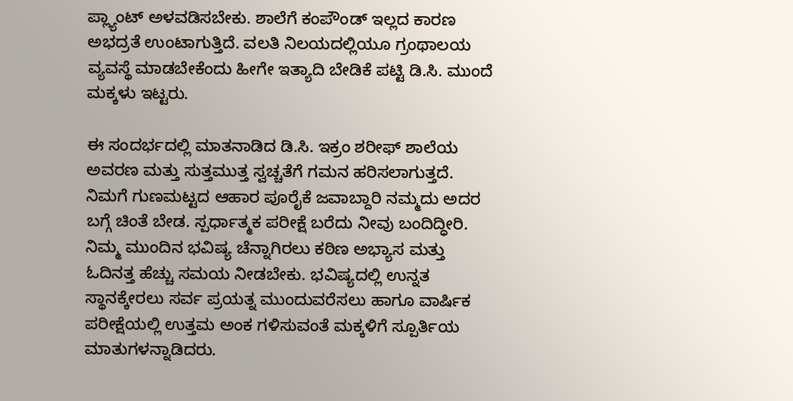ಪ್ಲ್ಯಾಂಟ್ ಅಳವಡಿಸಬೇಕು. ಶಾಲೆಗೆ ಕಂಪೌಂಡ್ ಇಲ್ಲದ ಕಾರಣ ಅಭದ್ರತೆ ಉಂಟಾಗುತ್ತಿದೆ. ವಲತಿ ನಿಲಯದಲ್ಲಿಯೂ ಗ್ರಂಥಾಲಯ ವ್ಯವಸ್ಥೆ ಮಾಡಬೇಕೆಂದು ಹೀಗೇ ಇತ್ಯಾದಿ ಬೇಡಿಕೆ ಪಟ್ಟಿ ಡಿ.ಸಿ. ಮುಂದೆ ಮಕ್ಕಳು ಇಟ್ಟರು.

ಈ ಸಂದರ್ಭದಲ್ಲಿ ಮಾತನಾಡಿದ ಡಿ.ಸಿ. ಇಕ್ರಂ ಶರೀಫ್ ಶಾಲೆಯ ಅವರಣ ಮತ್ತು ಸುತ್ತಮುತ್ತ ಸ್ವಚ್ಚತೆಗೆ ಗಮನ ಹರಿಸಲಾಗುತ್ತದೆ. ನಿಮಗೆ ಗುಣಮಟ್ಟದ ಆಹಾರ ಪೂರೈಕೆ ಜವಾಬ್ದಾರಿ ನಮ್ಮದು ಅದರ ಬಗ್ಗೆ ಚಿಂತೆ ಬೇಡ. ಸ್ಪರ್ಧಾತ್ಮಕ ಪರೀಕ್ಷೆ ಬರೆದು ನೀವು ಬಂದಿದ್ಧೀರಿ. ನಿಮ್ಮ ಮುಂದಿನ ಭವಿಷ್ಯ ಚೆನ್ನಾಗಿರಲು ಕಠಿಣ ಅಭ್ಯಾಸ ಮತ್ತು ಓದಿನತ್ತ ಹೆಚ್ಚು ಸಮಯ ನೀಡಬೇಕು. ಭವಿಷ್ಯದಲ್ಲಿ ಉನ್ನತ ಸ್ಥಾನಕ್ಕೇರಲು ಸರ್ವ ಪ್ರಯತ್ನ ಮುಂದುವರೆಸಲು ಹಾಗೂ ವಾರ್ಷಿಕ ಪರೀಕ್ಷೆಯಲ್ಲಿ ಉತ್ತಮ ಅಂಕ ಗಳಿಸುವಂತೆ ಮಕ್ಕಳಿಗೆ ಸ್ಪೂರ್ತಿಯ ಮಾತುಗಳನ್ನಾಡಿದರು.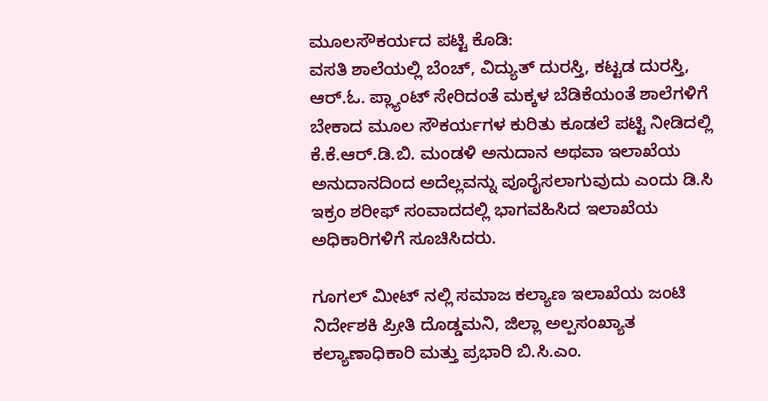ಮೂಲಸೌಕರ್ಯದ ಪಟ್ಟಿ ಕೊಡಿ:
ವಸತಿ ಶಾಲೆಯಲ್ಲಿ ಬೆಂಚ್, ವಿದ್ಯುತ್ ದುರಸ್ತಿ, ಕಟ್ಟಡ ದುರಸ್ತಿ, ಆರ್.ಓ. ಪ್ಲ್ಯಾಂಟ್ ಸೇರಿದಂತೆ‌ ಮಕ್ಕಳ ಬೆಡಿಕೆಯಂತೆ ಶಾಲೆಗಳಿಗೆ ಬೇಕಾದ‌ ಮೂಲ ಸೌಕರ್ಯಗಳ ಕುರಿತು ಕೂಡಲೆ ಪಟ್ಟಿ ನೀಡಿದಲ್ಲಿ ಕೆ.ಕೆ.ಆರ್.ಡಿ.ಬಿ. ಮಂಡಳಿ ಅನುದಾನ ಅಥವಾ ಇಲಾಖೆಯ ಅನುದಾನದಿಂದ‌ ಅದೆಲ್ಲವನ್ನು ಪೂರೈಸಲಾಗುವುದು ಎಂದು ಡಿ.ಸಿ ಇಕ್ರಂ ಶರೀಫ್‌ ಸಂವಾದದಲ್ಲಿ ಭಾಗವಹಿಸಿದ ಇಲಾಖೆಯ ಅಧಿಕಾರಿಗಳಿಗೆ ಸೂಚಿಸಿದರು.

ಗೂಗಲ್ ಮೀಟ್ ನಲ್ಲಿ ಸಮಾಜ ಕಲ್ಯಾಣ ಇಲಾಖೆಯ ಜಂಟಿ ನಿರ್ದೇಶಕಿ ಪ್ರೀತಿ ದೊಡ್ಡಮನಿ, ಜಿಲ್ಲಾ ಅಲ್ಪಸಂಖ್ಯಾತ ಕಲ್ಯಾಣಾಧಿಕಾರಿ ಮತ್ತು ಪ್ರಭಾರಿ ಬಿ.ಸಿ.ಎಂ.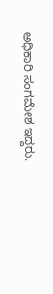ಅಧಿಕಾರಿ ಸಂಗಮೇಶ ಇದ್ದರು.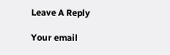Leave A Reply

Your email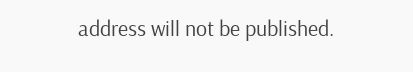address will not be published.